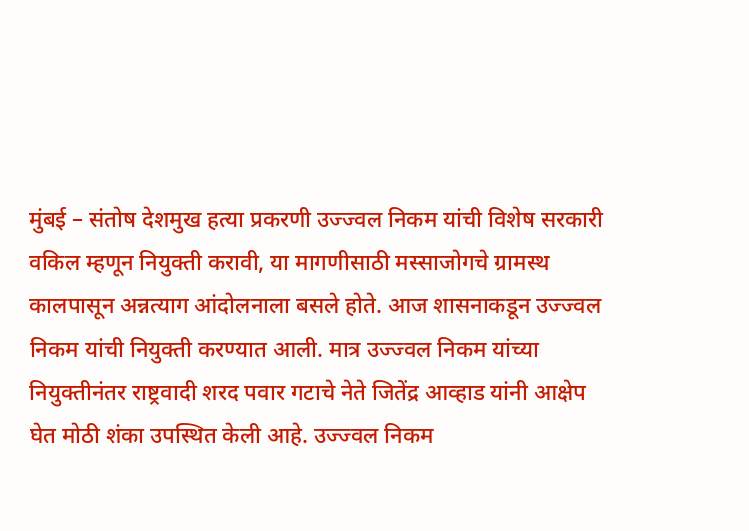मुंबई – संतोष देशमुख हत्या प्रकरणी उज्ज्वल निकम यांची विशेष सरकारी वकिल म्हणून नियुक्ती करावी, या मागणीसाठी मस्साजोगचे ग्रामस्थ कालपासून अन्नत्याग आंदोलनाला बसले होते. आज शासनाकडून उज्ज्वल निकम यांची नियुक्ती करण्यात आली. मात्र उज्ज्वल निकम यांच्या नियुक्तीनंतर राष्ट्रवादी शरद पवार गटाचे नेते जितेंद्र आव्हाड यांनी आक्षेप घेत मोठी शंका उपस्थित केली आहे. उज्ज्वल निकम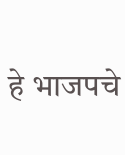हे भाजपचे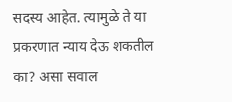सदस्य आहेत. त्यामुळे ते या प्रकरणात न्याय देऊ शकतील का? असा सवाल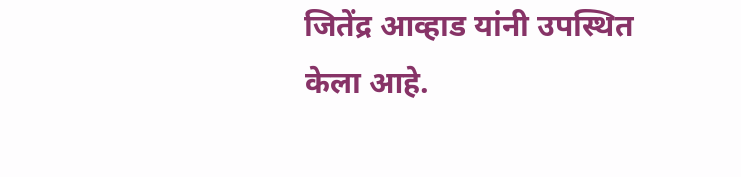जितेंद्र आव्हाड यांनी उपस्थित केला आहे.